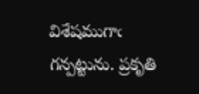విశేషముగాఁ గన్పట్టును. ప్రకృతి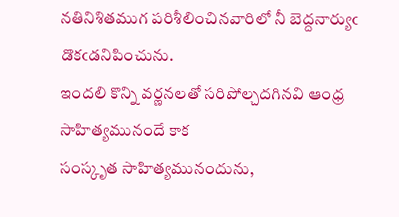నతినిశితముగ పరిశీలించినవారిలో నీ బెద్దనార్యుఁ
డొకఁడనిపించును.
ఇందలి కొన్ని వర్ణనలతో సరిపోల్చదగినవి ఆంధ్ర సాహిత్యమునందే కాక
సంస్కృత సాహిత్యమునందును,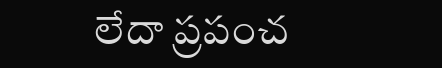లేదా ప్రపంచ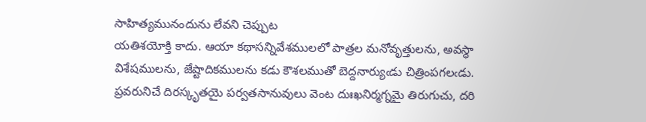సాహిత్యమునందును లేవని చెప్పుట
యతిశయోక్తి కాదు. ఆయా కథాసన్నివేశములలో పాత్రల మనోవృత్తులను, అవస్థా
విశేషములను, జేష్టాదికములను కడు కౌశలముతో బెద్దనార్యుఁడు చిత్రింపగలఁడు.
ప్రవరునిచే దిరస్కృతయై పర్వతసానువులు వెంట దుఃఖనిర్మగ్నమై తిరుగుచు, దరి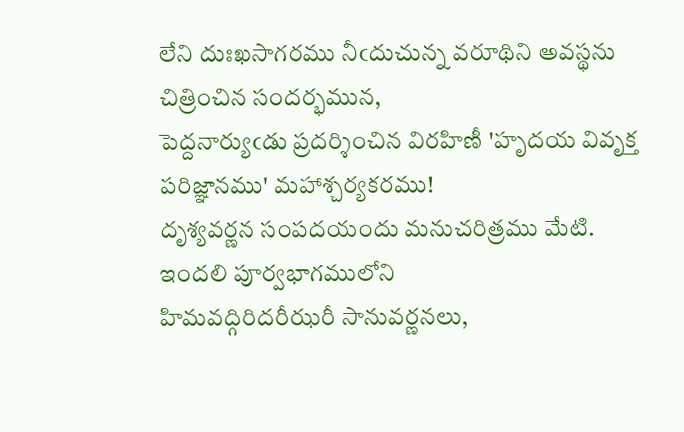లేని దుఃఖసాగరము నీఁదుచున్న వరూథిని అవస్థను చిత్రించిన సందర్భమున,
పెద్దనార్యుఁడు ప్రదర్శించిన విరహిణీ 'హృదయ వివృక్త పరిజ్ఞానము' మహాశ్చర్యకరము!
దృశ్యవర్ణన సంపదయందు మనుచరిత్రము మేటి. ఇందలి పూర్వభాగములోని
హిమవద్గిరిదరీఝరీ సానువర్ణనలు,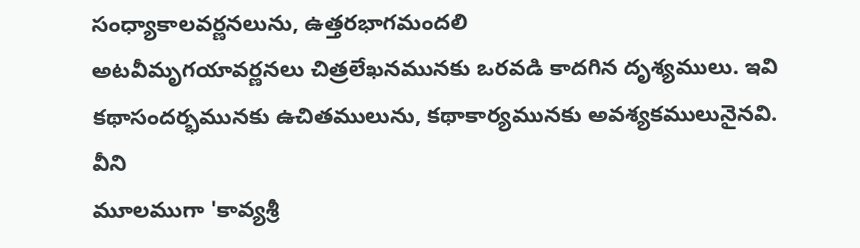సంధ్యాకాలవర్ణనలును, ఉత్తరభాగమందలి
అటవీమృగయావర్ణనలు చిత్రలేఖనమునకు ఒరవడి కాదగిన దృశ్యములు. ఇవి
కథాసందర్భమునకు ఉచితములును, కథాకార్యమునకు అవశ్యకములునైనవి. వీని
మూలముగా 'కావ్యశ్రీ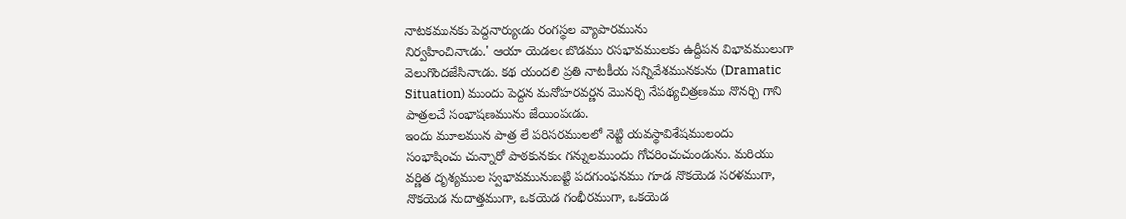నాటకమునకు పెద్దనార్యుఁడు రంగస్థల వ్యాపారమును
నిర్వహించినాఁడు.' ఆయా యెడలఁ బొడము రసభావములకు ఉద్దీపన విభావములుగా
వెలుగొందజేసినాఁడు. కథ యందలి ప్రతి నాటకీయ సన్నివేశమునకును (Dramatic
Situation) ముందు పెద్దన మనోహరవర్ణన మొనర్చి నేపథ్యచిత్రణము నొనర్చి గాని
పాత్రలచే సంభాషణమును జేయింపఁడు.
ఇందు మూలమున పాత్ర లే పరిసరములలో నెట్టి యవస్థావిశేషములందు
సంభాషించు చున్నారో పాఠకునకుఁ గన్నులముందు గోచరించుచుండును. మరియు
వర్ణిత దృశ్యముల స్వభావమునుబట్టి పదగుంఫనము గూడ నొకయెడ సరళముగా,
నొకయెడ నుదాత్తముగా, ఒకయెడ గంభీరముగా, ఒకయెడ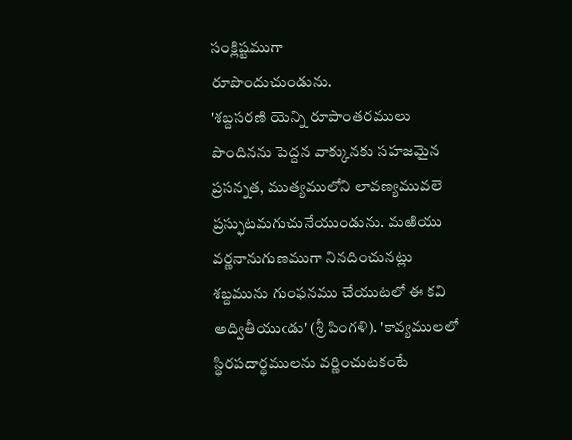సంక్లిష్టముగా
రూపొందుచుండును.
'శబ్దసరణి యెన్ని రూపాంతరములు పొందినను పెద్దన వాక్కునకు సహజమైన ప్రసన్నత, ముత్యములోని లావణ్యమువలె ప్రస్ఫుటమగుచునేయుండును. మఱియు వర్ణనానుగుణముగా నినదించునట్లు శబ్దమును గుంఫనము చేయుటలో ఈ కవి అద్వితీయుఁడు' (శ్రీ పింగళి). 'కావ్యములలో స్థిరపదార్థములను వర్ణించుటకంటే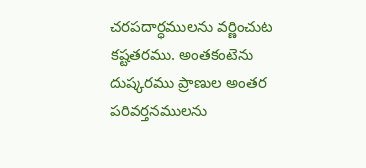చరపదార్ధములను వర్ణించుట కష్టతరము. అంతకంటెను దుష్కరము ప్రాణుల అంతర పరివర్తనములను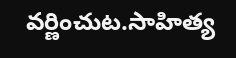వర్ణించుట.సాహిత్య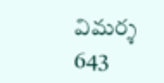విమర్శ 643